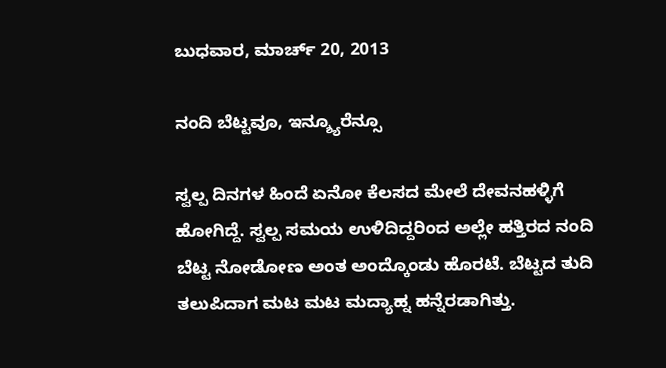ಬುಧವಾರ, ಮಾರ್ಚ್ 20, 2013

ನಂದಿ ಬೆಟ್ಟವೂ, ಇನ್ಶ್ಯೂರೆನ್ಸೂ

ಸ್ವಲ್ಪ ದಿನಗಳ ಹಿಂದೆ ಏನೋ ಕೆಲಸದ ಮೇಲೆ ದೇವನಹಳ್ಳಿಗೆ ಹೋಗಿದ್ದೆ. ಸ್ವಲ್ಪ ಸಮಯ ಉಳಿದಿದ್ದರಿಂದ ಅಲ್ಲೇ ಹತ್ತಿರದ ನಂದಿ ಬೆಟ್ಟ ನೋಡೋಣ ಅಂತ ಅಂದ್ಕೊಂಡು ಹೊರಟೆ. ಬೆಟ್ಟದ ತುದಿ ತಲುಪಿದಾಗ ಮಟ ಮಟ ಮದ್ಯಾಹ್ನ ಹನ್ನೆರಡಾಗಿತ್ತು.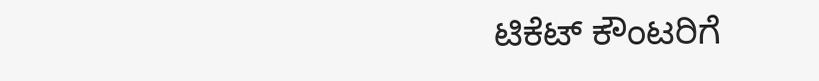ಟಿಕೆಟ್ ಕೌಂಟರಿಗೆ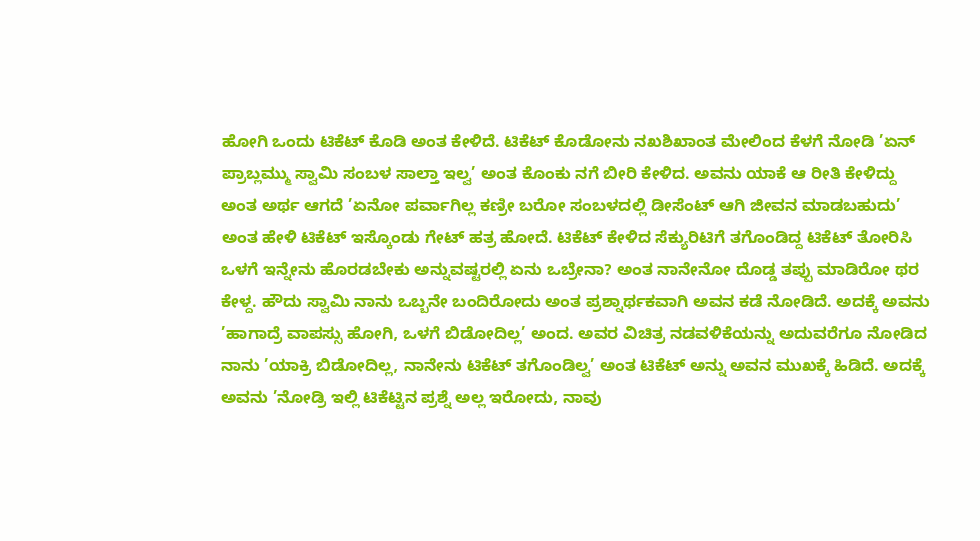ಹೋಗಿ ಒಂದು ಟಿಕೆಟ್ ಕೊಡಿ ಅಂತ ಕೇಳಿದೆ. ಟಿಕೆಟ್ ಕೊಡೋನು ನಖಶಿಖಾಂತ ಮೇಲಿಂದ ಕೆಳಗೆ ನೋಡಿ ’ಏನ್ ಪ್ರಾಬ್ಲಮ್ಮು ಸ್ವಾಮಿ ಸಂಬಳ ಸಾಲ್ತಾ ಇಲ್ವ’ ಅಂತ ಕೊಂಕು ನಗೆ ಬೀರಿ ಕೇಳಿದ. ಅವನು ಯಾಕೆ ಆ ರೀತಿ ಕೇಳಿದ್ದು ಅಂತ ಅರ್ಥ ಆಗದೆ ’ಏನೋ ಪರ್ವಾಗಿಲ್ಲ ಕಣ್ರೀ ಬರೋ ಸಂಬಳದಲ್ಲಿ ಡೀಸೆಂಟ್ ಆಗಿ ಜೀವನ ಮಾಡಬಹುದು’ ಅಂತ ಹೇಳಿ ಟಿಕೆಟ್ ಇಸ್ಕೊಂಡು ಗೇಟ್ ಹತ್ರ ಹೋದೆ. ಟಿಕೆಟ್ ಕೇಳಿದ ಸೆಕ್ಯುರಿಟಿಗೆ ತಗೊಂಡಿದ್ದ ಟಿಕೆಟ್ ತೋರಿಸಿ ಒಳಗೆ ಇನ್ನೇನು ಹೊರಡಬೇಕು ಅನ್ನುವಷ್ಟರಲ್ಲಿ ಏನು ಒಬ್ರೇನಾ? ಅಂತ ನಾನೇನೋ ದೊಡ್ಡ ತಪ್ಪು ಮಾಡಿರೋ ಥರ ಕೇಳ್ದ. ಹೌದು ಸ್ವಾಮಿ ನಾನು ಒಬ್ಬನೇ ಬಂದಿರೋದು ಅಂತ ಪ್ರಶ್ನಾರ್ಥಕವಾಗಿ ಅವನ ಕಡೆ ನೋಡಿದೆ. ಅದಕ್ಕೆ ಅವನು ’ಹಾಗಾದ್ರೆ ವಾಪಸ್ಸು ಹೋಗಿ, ಒಳಗೆ ಬಿಡೋದಿಲ್ಲ’ ಅಂದ. ಅವರ ವಿಚಿತ್ರ ನಡವಳಿಕೆಯನ್ನು ಅದುವರೆಗೂ ನೋಡಿದ ನಾನು ’ಯಾಕ್ರಿ ಬಿಡೋದಿಲ್ಲ, ನಾನೇನು ಟಿಕೆಟ್ ತಗೊಂಡಿಲ್ವ’ ಅಂತ ಟಿಕೆಟ್ ಅನ್ನು ಅವನ ಮುಖಕ್ಕೆ ಹಿಡಿದೆ. ಅದಕ್ಕೆ ಅವನು ’ನೋಡ್ರಿ ಇಲ್ಲಿ ಟಿಕೆಟ್ಟಿನ ಪ್ರಶ್ನೆ ಅಲ್ಲ ಇರೋದು, ನಾವು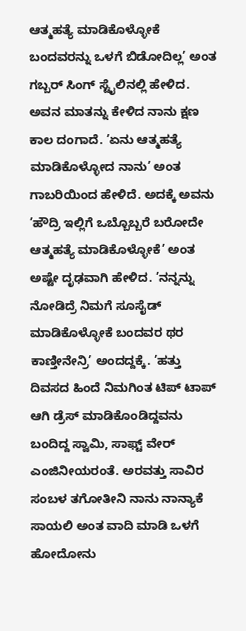ಆತ್ಮಹತ್ಯೆ ಮಾಡಿಕೊಳ್ಳೋಕೆ ಬಂದವರನ್ನು ಒಳಗೆ ಬಿಡೋದಿಲ್ಲ’ ಅಂತ ಗಬ್ಬರ್ ಸಿಂಗ್ ಸ್ಟೈಲಿನಲ್ಲಿ ಹೇಳಿದ. ಅವನ ಮಾತನ್ನು ಕೇಳಿದ ನಾನು ಕ್ಷಣ ಕಾಲ ದಂಗಾದೆ. ’ಏನು ಆತ್ಮಹತ್ಯೆ ಮಾಡಿಕೊಳ್ಳೋದ ನಾನು’ ಅಂತ ಗಾಬರಿಯಿಂದ ಹೇಳಿದೆ. ಅದಕ್ಕೆ ಅವನು ’ಹೌದ್ರಿ ಇಲ್ಲಿಗೆ ಒಬ್ಬೊಬ್ಬರೆ ಬರೋದೇ ಆತ್ಮಹತ್ಯೆ ಮಾಡಿಕೊಳ್ಳೋಕೆ’ ಅಂತ ಅಷ್ಟೇ ದೃಢವಾಗಿ ಹೇಳಿದ. ’ನನ್ನನ್ನು ನೋಡಿದ್ರೆ ನಿಮಗೆ ಸೂಸೈಡ್ ಮಾಡಿಕೊಳ್ಳೋಕೆ ಬಂದವರ ಥರ ಕಾಣ್ತೀನೇನ್ರಿ’ ಅಂದದ್ದಕ್ಕೆ. ’ಹತ್ತು ದಿವಸದ ಹಿಂದೆ ನಿಮಗಿಂತ ಟಿಪ್ ಟಾಪ್ ಆಗಿ ಡ್ರೆಸ್ ಮಾಡಿಕೊಂಡಿದ್ದವನು ಬಂದಿದ್ದ ಸ್ವಾಮಿ, ಸಾಫ್ಟ್ ವೇರ್ ಎಂಜಿನೀಯರಂತೆ. ಅರವತ್ತು ಸಾವಿರ ಸಂಬಳ ತಗೋತೀನಿ ನಾನು ನಾನ್ಯಾಕೆ ಸಾಯಲಿ ಅಂತ ವಾದಿ ಮಾಡಿ ಒಳಗೆ ಹೋದೋನು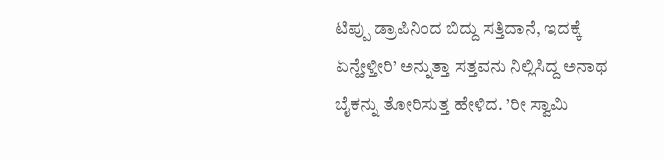ಟಿಪ್ಪು ಡ್ರಾಪಿನಿಂದ ಬಿದ್ದು ಸತ್ತಿದಾನೆ, ಇದಕ್ಕೆ ಏನ್ಹೇಳ್ತೀರಿ’ ಅನ್ನುತ್ತಾ ಸತ್ತವನು ನಿಲ್ಲಿಸಿದ್ದ ಅನಾಥ ಬೈಕನ್ನು ತೋರಿಸುತ್ತ ಹೇಳಿದ. ’ರೀ ಸ್ವಾಮಿ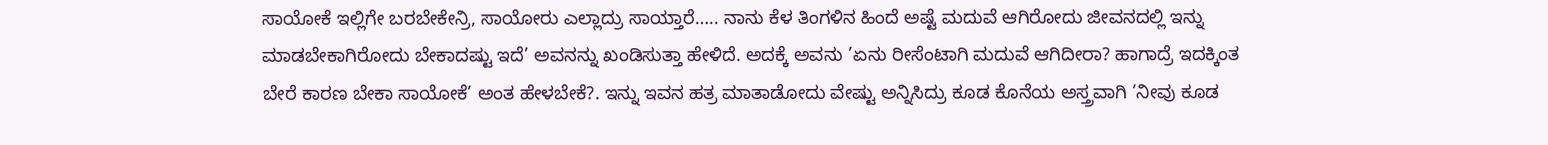ಸಾಯೋಕೆ ಇಲ್ಲಿಗೇ ಬರಬೇಕೇನ್ರಿ, ಸಾಯೋರು ಎಲ್ಲಾದ್ರು ಸಾಯ್ತಾರೆ….. ನಾನು ಕೆಳ ತಿಂಗಳಿನ ಹಿಂದೆ ಅಷ್ಟೆ ಮದುವೆ ಆಗಿರೋದು ಜೀವನದಲ್ಲಿ ಇನ್ನು ಮಾಡಬೇಕಾಗಿರೋದು ಬೇಕಾದಷ್ಟು ಇದೆ’ ಅವನನ್ನು ಖಂಡಿಸುತ್ತಾ ಹೇಳಿದೆ. ಅದಕ್ಕೆ ಅವನು ’ಏನು ರೀಸೆಂಟಾಗಿ ಮದುವೆ ಆಗಿದೀರಾ? ಹಾಗಾದ್ರೆ ಇದಕ್ಕಿಂತ ಬೇರೆ ಕಾರಣ ಬೇಕಾ ಸಾಯೋಕೆ’ ಅಂತ ಹೇಳಬೇಕೆ?. ಇನ್ನು ಇವನ ಹತ್ರ ಮಾತಾಡೋದು ವೇಷ್ಟು ಅನ್ನಿಸಿದ್ರು ಕೂಡ ಕೊನೆಯ ಅಸ್ತ್ರವಾಗಿ ’ನೀವು ಕೂಡ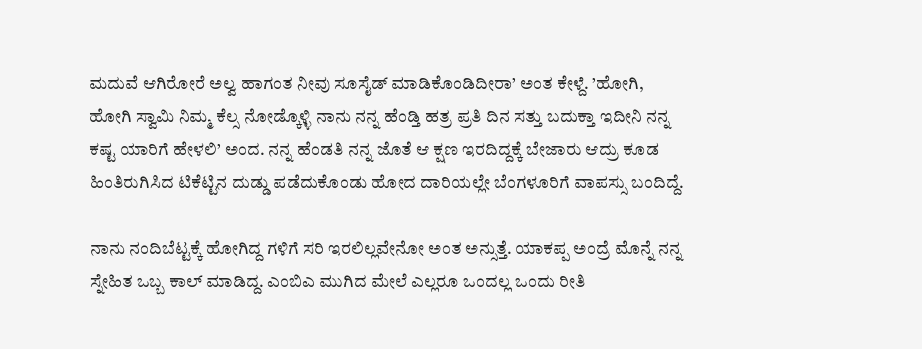ಮದುವೆ ಆಗಿರೋರೆ ಅಲ್ವ ಹಾಗಂತ ನೀವು ಸೂಸೈಡ್ ಮಾಡಿಕೊಂಡಿದೀರಾ’ ಅಂತ ಕೇಳ್ದೆ. ’ಹೋಗಿ, ಹೋಗಿ ಸ್ವಾಮಿ ನಿಮ್ಮ ಕೆಲ್ಸ ನೋಡ್ಕೊಳ್ಳಿ ನಾನು ನನ್ನ ಹೆಂಡ್ತಿ ಹತ್ರ ಪ್ರತಿ ದಿನ ಸತ್ತು ಬದುಕ್ತಾ ಇದೀನಿ ನನ್ನ ಕಷ್ಟ ಯಾರಿಗೆ ಹೇಳಲಿ’ ಅಂದ. ನನ್ನ ಹೆಂಡತಿ ನನ್ನ ಜೊತೆ ಆ ಕ್ಷಣ ಇರದಿದ್ದಕ್ಕೆ ಬೇಜಾರು ಆದ್ರು ಕೂಡ ಹಿಂತಿರುಗಿಸಿದ ಟಿಕೆಟ್ಟಿನ ದುಡ್ಡು ಪಡೆದುಕೊಂಡು ಹೋದ ದಾರಿಯಲ್ಲೇ ಬೆಂಗಳೂರಿಗೆ ವಾಪಸ್ಸು ಬಂದಿದ್ದೆ.

ನಾನು ನಂದಿಬೆಟ್ಟಕ್ಕೆ ಹೋಗಿದ್ದ ಗಳಿಗೆ ಸರಿ ಇರಲಿಲ್ಲವೇನೋ ಅಂತ ಅನ್ಸುತ್ತೆ. ಯಾಕಪ್ಪ ಅಂದ್ರೆ ಮೊನ್ನೆ ನನ್ನ ಸ್ನೇಹಿತ ಒಬ್ಬ ಕಾಲ್ ಮಾಡಿದ್ದ. ಎಂಬಿಎ ಮುಗಿದ ಮೇಲೆ ಎಲ್ಲರೂ ಒಂದಲ್ಲ ಒಂದು ರೀತಿ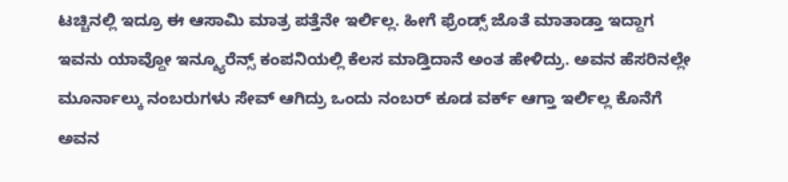ಟಚ್ಚಿನಲ್ಲಿ ಇದ್ರೂ ಈ ಆಸಾಮಿ ಮಾತ್ರ ಪತ್ತೆನೇ ಇರ್ಲಿಲ್ಲ. ಹೀಗೆ ಫ್ರೆಂಡ್ಸ್ ಜೊತೆ ಮಾತಾಡ್ತಾ ಇದ್ದಾಗ ಇವನು ಯಾವ್ದೋ ಇನ್ಶ್ಯೂರೆನ್ಸ್ ಕಂಪನಿಯಲ್ಲಿ ಕೆಲಸ ಮಾಡ್ತಿದಾನೆ ಅಂತ ಹೇಳಿದ್ರು. ಅವನ ಹೆಸರಿನಲ್ಲೇ ಮೂರ್ನಾಲ್ಕು ನಂಬರುಗಳು ಸೇವ್ ಆಗಿದ್ರು ಒಂದು ನಂಬರ್ ಕೂಡ ವರ್ಕ್ ಆಗ್ತಾ ಇರ್ಲಿಲ್ಲ ಕೊನೆಗೆ ಅವನ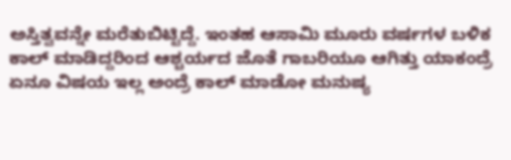ಅಸ್ತಿತ್ವವನ್ನೇ ಮರೆತುಬಿಟ್ಟಿದ್ದೆ. ಇಂತಹ ಆಸಾಮಿ ಮೂರು ವರ್ಷಗಳ ಬಳಿಕ ಕಾಲ್ ಮಾಡಿದ್ದರಿಂದ ಆಶ್ಚರ್ಯದ ಜೊತೆ ಗಾಬರಿಯೂ ಆಗಿತ್ತು ಯಾಕಂದ್ರೆ ಏನೂ ವಿಷಯ ಇಲ್ಲ ಅಂದ್ರೆ ಕಾಲ್ ಮಾಡೋ ಮನುಷ್ಯ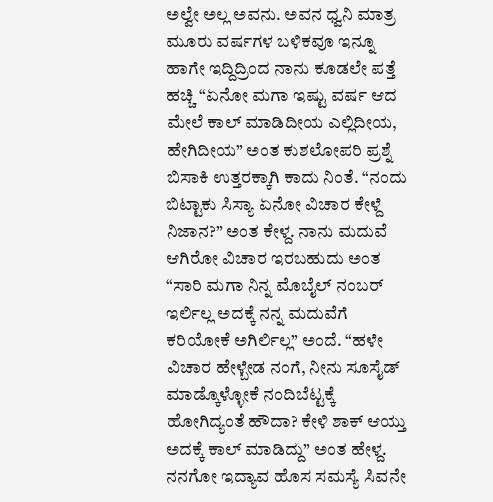ಅಲ್ವೇ ಅಲ್ಲ ಅವನು. ಅವನ ಧ್ವನಿ ಮಾತ್ರ ಮೂರು ವರ್ಷಗಳ ಬಳಿಕವೂ ಇನ್ನೂ ಹಾಗೇ ಇದ್ದಿದ್ರಿಂದ ನಾನು ಕೂಡಲೇ ಪತ್ತೆ ಹಚ್ಚಿ “ಏನೋ ಮಗಾ ಇಷ್ಟು ವರ್ಷ ಆದ ಮೇಲೆ ಕಾಲ್ ಮಾಡಿದೀಯ ಎಲ್ಲಿದೀಯ, ಹೇಗಿದೀಯ” ಅಂತ ಕುಶಲೋಪರಿ ಪ್ರಶ್ನೆ ಬಿಸಾಕಿ ಉತ್ತರಕ್ಕಾಗಿ ಕಾದು ನಿಂತೆ. “ನಂದು ಬಿಟ್ಟಾಕು ಸಿಸ್ಯಾ ಏನೋ ವಿಚಾರ ಕೇಳ್ದೆ ನಿಜಾನ?” ಅಂತ ಕೇಳ್ದ. ನಾನು ಮದುವೆ ಆಗಿರೋ ವಿಚಾರ ಇರಬಹುದು ಅಂತ “ಸಾರಿ ಮಗಾ ನಿನ್ನ ಮೊಬೈಲ್ ನಂಬರ್ ಇರ್ಲಿಲ್ಲ ಅದಕ್ಕೆ ನನ್ನ ಮದುವೆಗೆ ಕರಿಯೋಕೆ ಅಗಿರ್ಲಿಲ್ಲ” ಅಂದೆ. “ಹಳೇ ವಿಚಾರ ಹೇಳ್ಬೇಡ ನಂಗೆ, ನೀನು ಸೂಸೈಡ್ ಮಾಡ್ಕೊಳ್ಳೋಕೆ ನಂದಿಬೆಟ್ಟಕ್ಕೆ ಹೋಗಿದ್ಯಂತೆ ಹೌದಾ? ಕೇಳಿ ಶಾಕ್ ಆಯ್ತು ಅದಕ್ಕೆ ಕಾಲ್ ಮಾಡಿದ್ದು” ಅಂತ ಹೇಳ್ದ. ನನಗೋ ಇದ್ಯಾವ ಹೊಸ ಸಮಸ್ಯೆ ಸಿವನೇ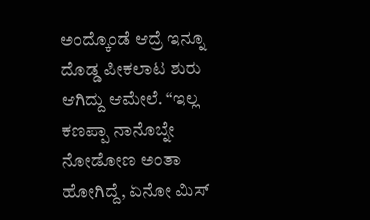ಅಂದ್ಕೊಂಡೆ ಆದ್ರೆ ಇನ್ನೂ ದೊಡ್ಡ ಪೀಕಲಾಟ ಶುರು ಆಗಿದ್ದು ಆಮೇಲೆ. “ಇಲ್ಲ ಕಣಪ್ಪಾ ನಾನೊಬ್ನೇ ನೋಡೋಣ ಅಂತಾ ಹೋಗಿದ್ದೆ, ಏನೋ ಮಿಸ್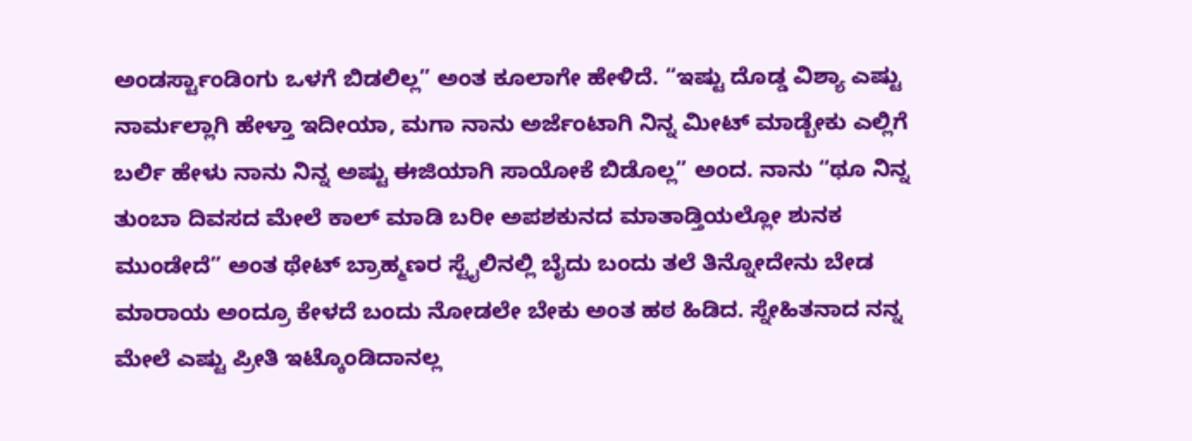ಅಂಡರ್ಸ್ಟಾಂಡಿಂಗು ಒಳಗೆ ಬಿಡಲಿಲ್ಲ” ಅಂತ ಕೂಲಾಗೇ ಹೇಳಿದೆ. “ಇಷ್ಟು ದೊಡ್ಡ ವಿಶ್ಯಾ ಎಷ್ಟು ನಾರ್ಮಲ್ಲಾಗಿ ಹೇಳ್ತಾ ಇದೀಯಾ, ಮಗಾ ನಾನು ಅರ್ಜೆಂಟಾಗಿ ನಿನ್ನ ಮೀಟ್ ಮಾಡ್ಬೇಕು ಎಲ್ಲಿಗೆ ಬರ್ಲಿ ಹೇಳು ನಾನು ನಿನ್ನ ಅಷ್ಟು ಈಜಿಯಾಗಿ ಸಾಯೋಕೆ ಬಿಡೊಲ್ಲ” ಅಂದ. ನಾನು “ಥೂ ನಿನ್ನ ತುಂಬಾ ದಿವಸದ ಮೇಲೆ ಕಾಲ್ ಮಾಡಿ ಬರೀ ಅಪಶಕುನದ ಮಾತಾಡ್ತಿಯಲ್ಲೋ ಶುನಕ ಮುಂಡೇದೆ” ಅಂತ ಥೇಟ್ ಬ್ರಾಹ್ಮಣರ ಸ್ಟೈಲಿನಲ್ಲಿ ಬೈದು ಬಂದು ತಲೆ ತಿನ್ನೋದೇನು ಬೇಡ ಮಾರಾಯ ಅಂದ್ರೂ ಕೇಳದೆ ಬಂದು ನೋಡಲೇ ಬೇಕು ಅಂತ ಹಠ ಹಿಡಿದ. ಸ್ನೇಹಿತನಾದ ನನ್ನ ಮೇಲೆ ಎಷ್ಟು ಪ್ರೀತಿ ಇಟ್ಕೊಂಡಿದಾನಲ್ಲ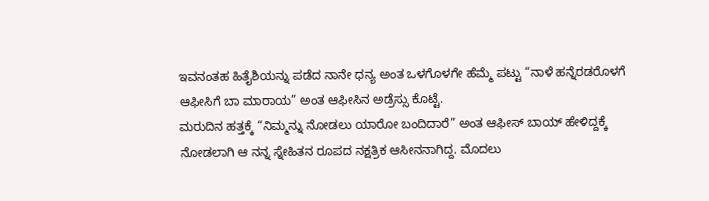ಇವನಂತಹ ಹಿತೈಶಿಯನ್ನು ಪಡೆದ ನಾನೇ ಧನ್ಯ ಅಂತ ಒಳಗೊಳಗೇ ಹೆಮ್ಮೆ ಪಟ್ಟು “ನಾಳೆ ಹನ್ನೆರಡರೊಳಗೆ ಆಫೀಸಿಗೆ ಬಾ ಮಾರಾಯ” ಅಂತ ಆಫೀಸಿನ ಅಡ್ರೆಸ್ಸು ಕೊಟ್ಟೆ.
ಮರುದಿನ ಹತ್ತಕ್ಕೆ “ನಿಮ್ಮನ್ನು ನೋಡಲು ಯಾರೋ ಬಂದಿದಾರೆ” ಅಂತ ಆಫೀಸ್ ಬಾಯ್ ಹೇಳಿದ್ದಕ್ಕೆ ನೋಡಲಾಗಿ ಆ ನನ್ನ ಸ್ನೇಹಿತನ ರೂಪದ ನಕ್ಷತ್ರಿಕ ಆಸೀನನಾಗಿದ್ದ. ಮೊದಲು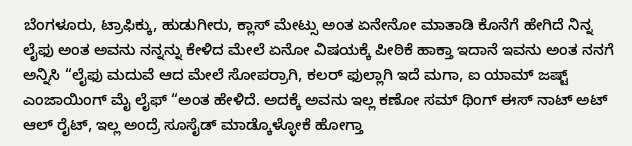ಬೆಂಗಳೂರು, ಟ್ರಾಫಿಕ್ಕು, ಹುಡುಗೀರು, ಕ್ಲಾಸ್ ಮೇಟ್ಸು ಅಂತ ಏನೇನೋ ಮಾತಾಡಿ ಕೊನೆಗೆ ಹೇಗಿದೆ ನಿನ್ನ ಲೈಫು ಅಂತ ಅವನು ನನ್ನನ್ನು ಕೇಳಿದ ಮೇಲೆ ಏನೋ ವಿಷಯಕ್ಕೆ ಪೀಠಿಕೆ ಹಾಕ್ತಾ ಇದಾನೆ ಇವನು ಅಂತ ನನಗೆ ಅನ್ನಿಸಿ “ಲೈಫು ಮದುವೆ ಆದ ಮೇಲೆ ಸೋಪರ್ರಾಗಿ, ಕಲರ್ ಫುಲ್ಲಾಗಿ ಇದೆ ಮಗಾ, ಐ ಯಾಮ್ ಜಷ್ಟ್ ಎಂಜಾಯಿಂಗ್ ಮೈ ಲೈಫ್ “ಅಂತ ಹೇಳಿದೆ. ಅದಕ್ಕೆ ಅವನು ಇಲ್ಲ ಕಣೋ ಸಮ್ ಥಿಂಗ್ ಈಸ್ ನಾಟ್ ಅಟ್ ಆಲ್ ರೈಟ್, ಇಲ್ಲ ಅಂದ್ರೆ ಸೂಸೈಡ್ ಮಾಡ್ಕೊಳ್ಳೋಕೆ ಹೋಗ್ತಾ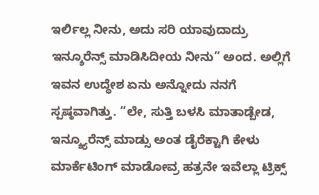ಇರ್ಲಿಲ್ಲ ನೀನು, ಅದು ಸರಿ ಯಾವುದಾದ್ರು ಇನ್ಶೂರೆನ್ಸ್ ಮಾಡಿಸಿದೀಯ ನೀನು” ಅಂದ. ಅಲ್ಲಿಗೆ ಇವನ ಉದ್ಧೇಶ ಏನು ಅನ್ನೋದು ನನಗೆ ಸ್ಪಷ್ಠವಾಗಿತ್ತು. “ಲೇ, ಸುತ್ತಿ ಬಳಸಿ ಮಾತಾಡ್ಬೇಡ, ಇನ್ಶ್ಯೂರೆನ್ಸ್ ಮಾಡ್ಸು ಅಂತ ಡೈರೆಕ್ಟಾಗಿ ಕೇಳು ಮಾರ್ಕೆಟಿಂಗ್ ಮಾಡೋವ್ರ ಹತ್ರನೇ ಇವೆಲ್ಲಾ ಟ್ರಿಕ್ಸ್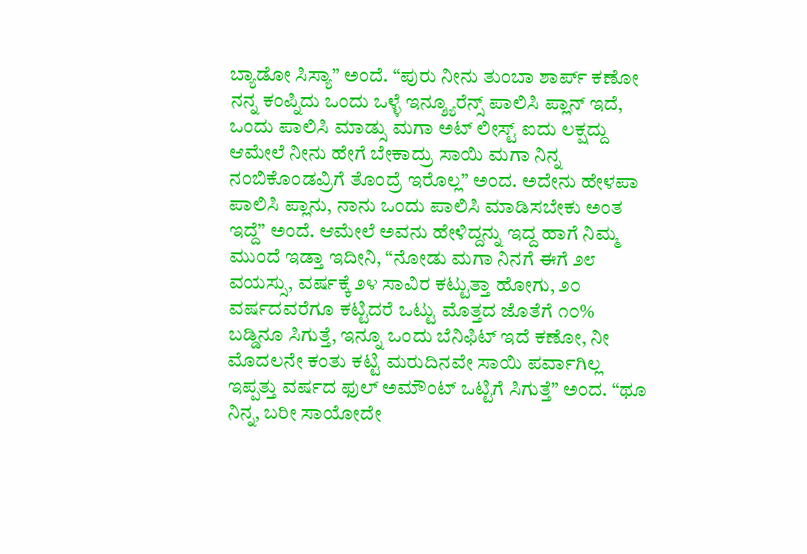ಬ್ಯಾಡೋ ಸಿಸ್ಯಾ” ಅಂದೆ. “ಪುರು ನೀನು ತುಂಬಾ ಶಾರ್ಪ್ ಕಣೋ ನನ್ನ ಕಂಪ್ನಿದು ಒಂದು ಒಳ್ಳೆ ಇನ್ಶ್ಯೂರೆನ್ಸ್ ಪಾಲಿಸಿ ಪ್ಲಾನ್ ಇದೆ, ಒಂದು ಪಾಲಿಸಿ ಮಾಡ್ಸು ಮಗಾ ಅಟ್ ಲೀಸ್ಟ್ ಐದು ಲಕ್ಷದ್ದು ಆಮೇಲೆ ನೀನು ಹೇಗೆ ಬೇಕಾದ್ರು ಸಾಯಿ ಮಗಾ ನಿನ್ನ ನಂಬಿಕೊಂಡವ್ರಿಗೆ ತೊಂದ್ರೆ ಇರೊಲ್ಲ” ಅಂದ. ಅದೇನು ಹೇಳಪಾ ಪಾಲಿಸಿ ಪ್ಲಾನು, ನಾನು ಒಂದು ಪಾಲಿಸಿ ಮಾಡಿಸಬೇಕು ಅಂತ ಇದ್ದೆ” ಅಂದೆ. ಆಮೇಲೆ ಅವನು ಹೇಳಿದ್ದನ್ನು ಇದ್ದ ಹಾಗೆ ನಿಮ್ಮ ಮುಂದೆ ಇಡ್ತಾ ಇದೀನಿ, “ನೋಡು ಮಗಾ ನಿನಗೆ ಈಗೆ ೨೮ ವಯಸ್ಸು, ವರ್ಷಕ್ಕೆ ೨೪ ಸಾವಿರ ಕಟ್ಟುತ್ತಾ ಹೋಗು, ೨೦ ವರ್ಷದವರೆಗೂ ಕಟ್ಟಿದರೆ ಒಟ್ಟು ಮೊತ್ತದ ಜೊತೆಗೆ ೧೦% ಬಡ್ಡಿನೂ ಸಿಗುತ್ತೆ, ಇನ್ನೂ ಒಂದು ಬೆನಿಫಿಟ್ ಇದೆ ಕಣೋ, ನೀ ಮೊದಲನೇ ಕಂತು ಕಟ್ಟಿ ಮರುದಿನವೇ ಸಾಯಿ ಪರ್ವಾಗಿಲ್ಲ ಇಪ್ಪತ್ತು ವರ್ಷದ ಫುಲ್ ಅಮೌಂಟ್ ಒಟ್ಟಿಗೆ ಸಿಗುತ್ತೆ” ಅಂದ. “ಥೂ ನಿನ್ನ, ಬರೀ ಸಾಯೋದೇ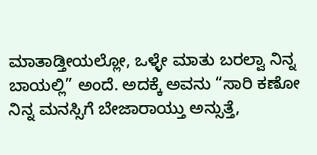ಮಾತಾಡ್ತೀಯಲ್ಲೋ, ಒಳ್ಳೇ ಮಾತು ಬರಲ್ವಾ ನಿನ್ನ ಬಾಯಲ್ಲಿ” ಅಂದೆ. ಅದಕ್ಕೆ ಅವನು “ಸಾರಿ ಕಣೋ ನಿನ್ನ ಮನಸ್ಸಿಗೆ ಬೇಜಾರಾಯ್ತು ಅನ್ಸುತ್ತೆ,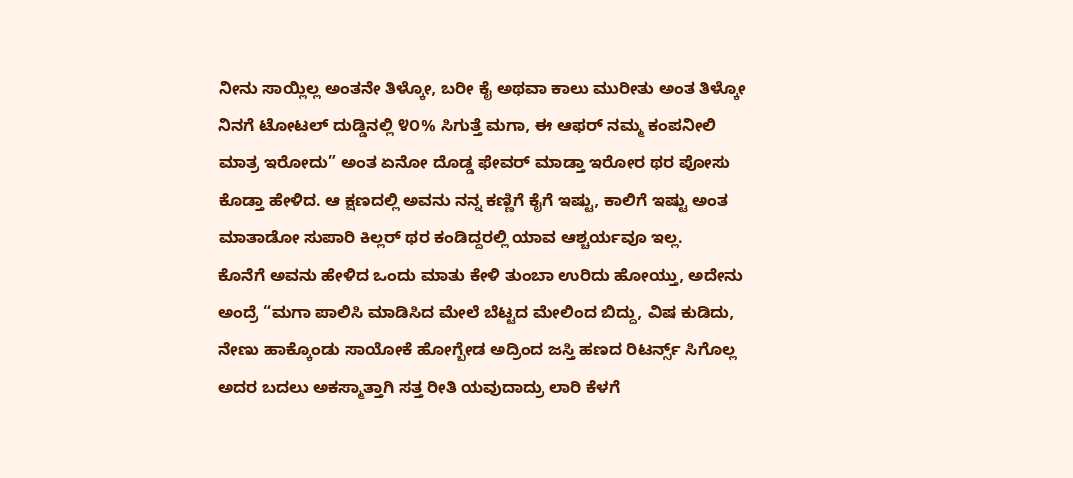ನೀನು ಸಾಯ್ಲಿಲ್ಲ ಅಂತನೇ ತಿಳ್ಕೋ, ಬರೀ ಕೈ ಅಥವಾ ಕಾಲು ಮುರೀತು ಅಂತ ತಿಳ್ಕೋ ನಿನಗೆ ಟೋಟಲ್ ದುಡ್ಡಿನಲ್ಲಿ ೪೦% ಸಿಗುತ್ತೆ ಮಗಾ, ಈ ಆಫರ್ ನಮ್ಮ ಕಂಪನೀಲಿ ಮಾತ್ರ ಇರೋದು” ಅಂತ ಏನೋ ದೊಡ್ಡ ಫೇವರ್ ಮಾಡ್ತಾ ಇರೋರ ಥರ ಪೋಸು ಕೊಡ್ತಾ ಹೇಳಿದ. ಆ ಕ್ಷಣದಲ್ಲಿ ಅವನು ನನ್ನ ಕಣ್ಣಿಗೆ ಕೈಗೆ ಇಷ್ಟು, ಕಾಲಿಗೆ ಇಷ್ಟು ಅಂತ ಮಾತಾಡೋ ಸುಪಾರಿ ಕಿಲ್ಲರ್ ಥರ ಕಂಡಿದ್ದರಲ್ಲಿ ಯಾವ ಆಶ್ಚರ್ಯವೂ ಇಲ್ಲ.
ಕೊನೆಗೆ ಅವನು ಹೇಳಿದ ಒಂದು ಮಾತು ಕೇಳಿ ತುಂಬಾ ಉರಿದು ಹೋಯ್ತು, ಅದೇನು ಅಂದ್ರೆ “ಮಗಾ ಪಾಲಿಸಿ ಮಾಡಿಸಿದ ಮೇಲೆ ಬೆಟ್ಟದ ಮೇಲಿಂದ ಬಿದ್ದು, ವಿಷ ಕುಡಿದು, ನೇಣು ಹಾಕ್ಕೊಂಡು ಸಾಯೋಕೆ ಹೋಗ್ಬೇಡ ಅದ್ರಿಂದ ಜಸ್ತಿ ಹಣದ ರಿಟರ್ನ್ಸ್ ಸಿಗೊಲ್ಲ ಅದರ ಬದಲು ಅಕಸ್ಮಾತ್ತಾಗಿ ಸತ್ತ ರೀತಿ ಯವುದಾದ್ರು ಲಾರಿ ಕೆಳಗೆ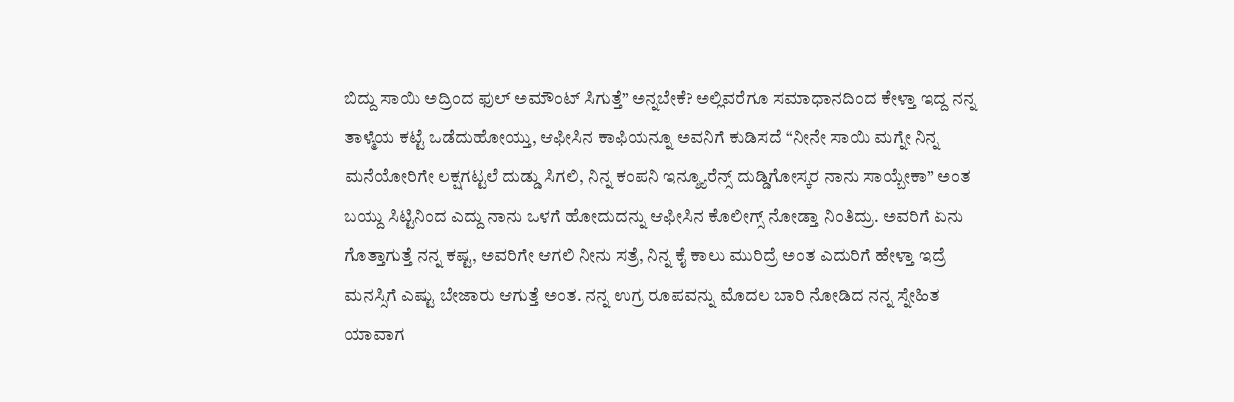ಬಿದ್ದು ಸಾಯಿ ಅದ್ರಿಂದ ಫುಲ್ ಅಮೌಂಟ್ ಸಿಗುತ್ತೆ” ಅನ್ನಬೇಕೆ? ಅಲ್ಲಿವರೆಗೂ ಸಮಾಧಾನದಿಂದ ಕೇಳ್ತಾ ಇದ್ದ ನನ್ನ ತಾಳ್ಮೆಯ ಕಟ್ಟೆ ಒಡೆದುಹೋಯ್ತು, ಆಫೀಸಿನ ಕಾಫಿಯನ್ನೂ ಅವನಿಗೆ ಕುಡಿಸದೆ “ನೀನೇ ಸಾಯಿ ಮಗ್ನೇ ನಿನ್ನ ಮನೆಯೋರಿಗೇ ಲಕ್ಷಗಟ್ಟಲೆ ದುಡ್ಡು ಸಿಗಲಿ, ನಿನ್ನ ಕಂಪನಿ ಇನ್ಶ್ಯೂರೆನ್ಸ್ ದುಡ್ಡಿಗೋಸ್ಕರ ನಾನು ಸಾಯ್ಬೇಕಾ” ಅಂತ ಬಯ್ದು ಸಿಟ್ಟಿನಿಂದ ಎದ್ದು ನಾನು ಒಳಗೆ ಹೋದುದನ್ನು ಆಫೀಸಿನ ಕೊಲೀಗ್ಸ್ ನೋಡ್ತಾ ನಿಂತಿದ್ರು. ಅವರಿಗೆ ಏನು ಗೊತ್ತಾಗುತ್ತೆ ನನ್ನ ಕಷ್ಟ, ಅವರಿಗೇ ಆಗಲಿ ನೀನು ಸತ್ರೆ, ನಿನ್ನ ಕೈ ಕಾಲು ಮುರಿದ್ರೆ ಅಂತ ಎದುರಿಗೆ ಹೇಳ್ತಾ ಇದ್ರೆ ಮನಸ್ಸಿಗೆ ಎಷ್ಟು ಬೇಜಾರು ಆಗುತ್ತೆ ಅಂತ. ನನ್ನ ಉಗ್ರ ರೂಪವನ್ನು ಮೊದಲ ಬಾರಿ ನೋಡಿದ ನನ್ನ ಸ್ನೇಹಿತ ಯಾವಾಗ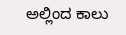ಅಲ್ಲಿಂದ ಕಾಲು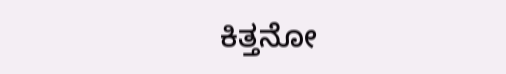ಕಿತ್ತನೋ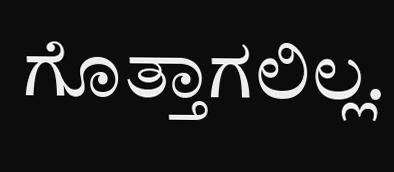ಗೊತ್ತಾಗಲಿಲ್ಲ.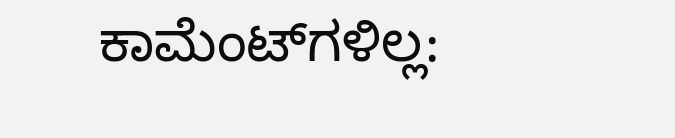ಕಾಮೆಂಟ್‌ಗಳಿಲ್ಲ: